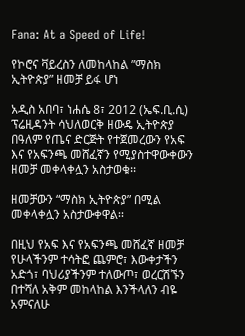Fana: At a Speed of Life!

የኮሮና ቫይረስን ለመከላከል ”ማስክ ኢትዮጵያ” ዘመቻ ይፋ ሆነ

አዲስ አበባ፣ ነሐሴ 8፣ 2012 (ኤፍ.ቢ.ሲ) ፕሬዚዳንት ሳህለወርቅ ዘውዴ ኢትዮጵያ በዓለም የጤና ድርጅት የተጀመረውን የአፍ እና የአፍንጫ መሸፈኛን የሚያስተዋውቀውን ዘመቻ መቀላቀሏን አስታወቁ፡፡

ዘመቻውን “ማስክ ኢትዮጵያ” በሚል መቀላቀሏን አስታውቀዋል፡፡

በዚህ የአፍ እና የአፍንጫ መሸፈኛ ዘመቻ የሁላችንም ተሳትፎ ጨምሮ፣ እውቀታችን አድጎ፣ ባህሪያችንም ተለውጦ፣ ወረርሽኙን በተሻለ አቅም መከላከል እንችላለን ብዬ አምናለሁ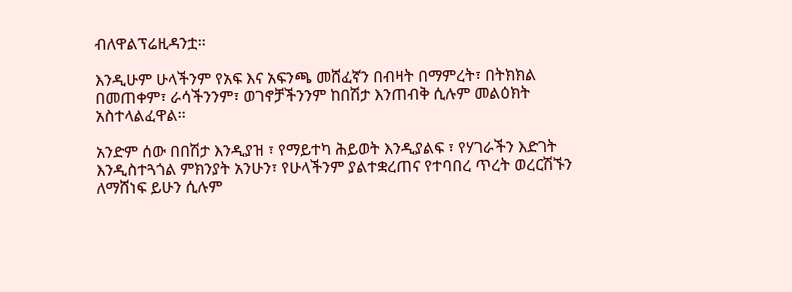ብለዋልፕሬዚዳንቷ፡፡

እንዲሁም ሁላችንም የአፍ እና አፍንጫ መሸፈኛን በብዛት በማምረት፣ በትክክል በመጠቀም፣ ራሳችንንም፣ ወገኖቻችንንም ከበሽታ እንጠብቅ ሲሉም መልዕክት አስተላልፈዋል፡፡

አንድም ሰው በበሽታ እንዲያዝ ፣ የማይተካ ሕይወት እንዲያልፍ ፣ የሃገራችን እድገት እንዲስተጓጎል ምክንያት አንሁን፣ የሁላችንም ያልተቋረጠና የተባበረ ጥረት ወረርሽኙን ለማሸነፍ ይሁን ሲሉም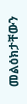መልዕክታቸውን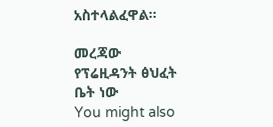አስተላልፈዋል፡፡

መረጃው የፕሬዚዳንት ፅህፈት ቤት ነው
You might also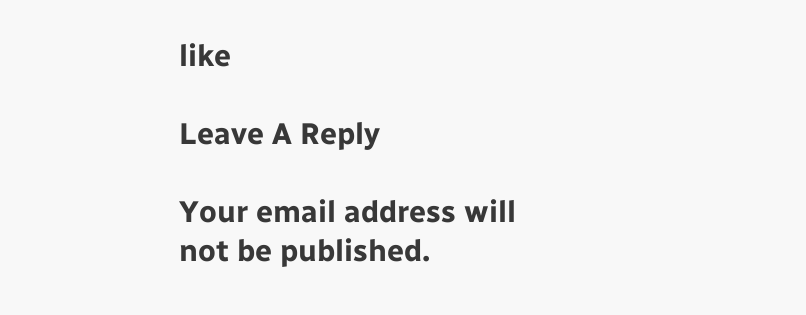like

Leave A Reply

Your email address will not be published.